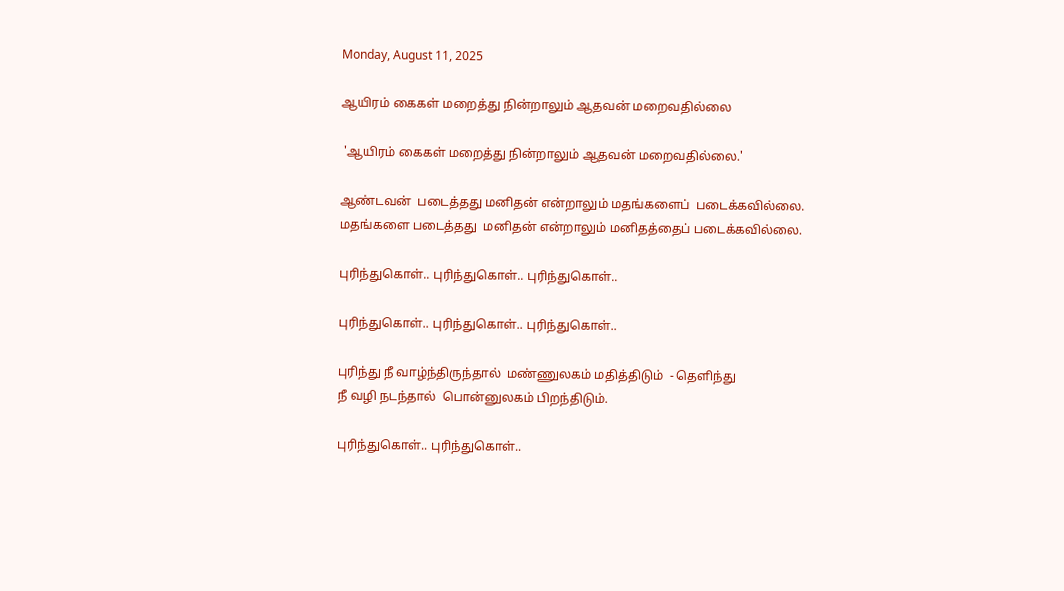Monday, August 11, 2025

ஆயிரம் கைகள் மறைத்து நின்றாலும் ஆதவன் மறைவதில்லை

 'ஆயிரம் கைகள் மறைத்து நின்றாலும் ஆதவன் மறைவதில்லை.'

ஆண்டவன்  படைத்தது மனிதன் என்றாலும் மதங்களைப்  படைக்கவில்லை.
மதங்களை படைத்தது  மனிதன் என்றாலும் மனிதத்தைப் படைக்கவில்லை.

புரிந்துகொள்.. புரிந்துகொள்.. புரிந்துகொள்..

புரிந்துகொள்.. புரிந்துகொள்.. புரிந்துகொள்..

புரிந்து நீ வாழ்ந்திருந்தால்  மண்ணுலகம் மதித்திடும்  - தெளிந்து
நீ வழி நடந்தால்  பொன்னுலகம் பிறந்திடும்.

புரிந்துகொள்.. புரிந்துகொள்..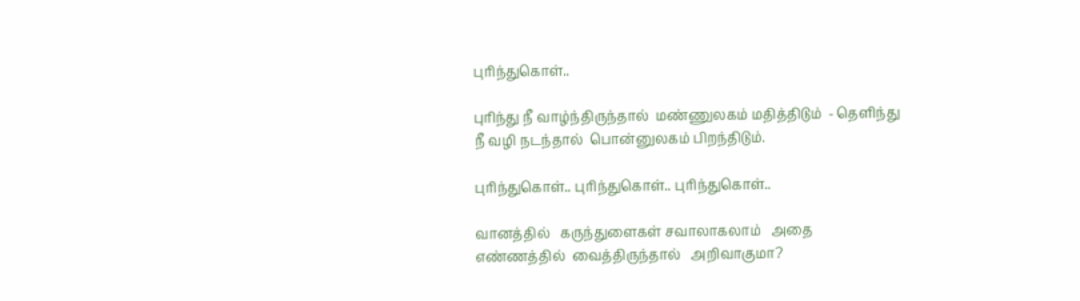புரிந்துகொள்..

புரிந்து நீ வாழ்ந்திருந்தால்  மண்ணுலகம் மதித்திடும்  - தெளிந்து
நீ வழி நடந்தால்  பொன்னுலகம் பிறந்திடும்.

புரிந்துகொள்.. புரிந்துகொள்.. புரிந்துகொள்..

வானத்தில்   கருந்துளைகள் சவாலாகலாம்   அதை
எண்ணத்தில்  வைத்திருந்தால்   அறிவாகுமா?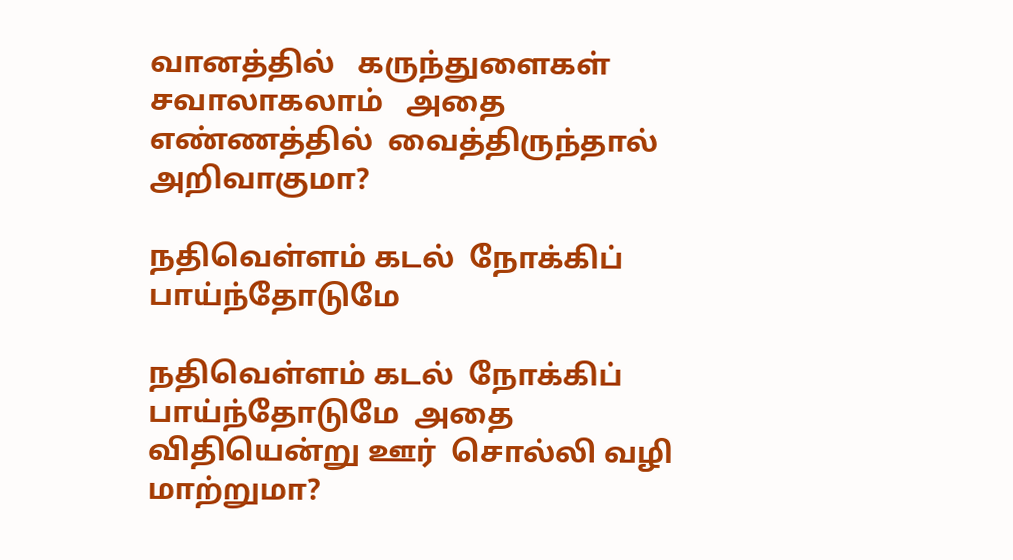வானத்தில்   கருந்துளைகள் சவாலாகலாம்   அதை
எண்ணத்தில்  வைத்திருந்தால்   அறிவாகுமா?

நதிவெள்ளம் கடல்  நோக்கிப்  பாய்ந்தோடுமே

நதிவெள்ளம் கடல்  நோக்கிப்  பாய்ந்தோடுமே  அதை
விதியென்று ஊர்  சொல்லி வழி  மாற்றுமா?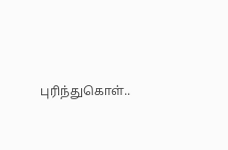புரிந்துகொள்..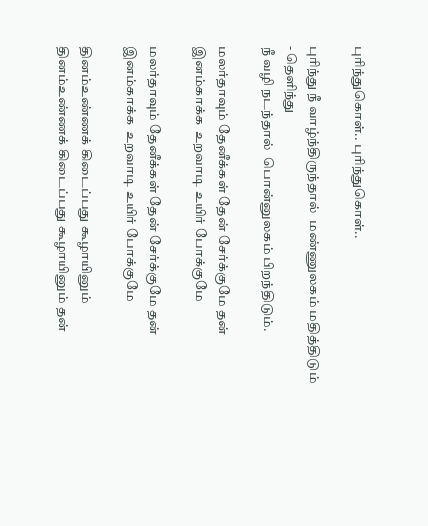புரிந்துகொள்.. புரிந்துகொள்..

புரிந்து நீ வாழ்ந்திருந்தால்  மண்ணுலகம் மதித்திடும்  - தெளிந்து
நீ வழி நடந்தால்  பொன்னுலகம் பிறந்திடும்.

மலர்தாவும் தேனீக்கள் தேன் சேர்க்குமே தன்
இனம்காக்க  உறவாடி உயிர் போக்குமே

மலர்தாவும் தேனீக்கள் தேன் சேர்க்குமே தன்
இனம்காக்க  உறவாடி உயிர் போக்குமே

தினம்உண்ணக் கிடைப்பது கூழாயினும்
தினம்உண்ணக் கிடைப்பது கூழாயினும் தன்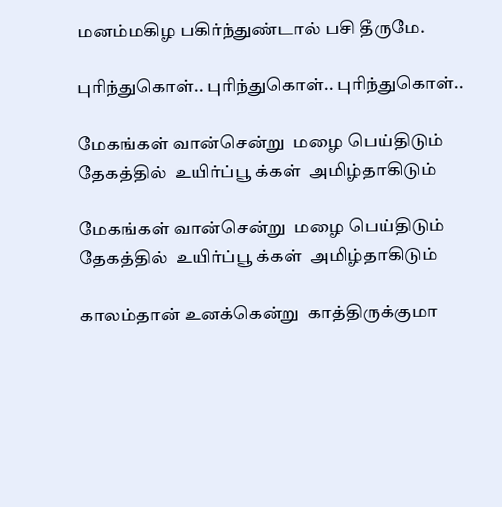மனம்மகிழ பகிர்ந்துண்டால் பசி தீருமே.

புரிந்துகொள்.. புரிந்துகொள்.. புரிந்துகொள்..

மேகங்கள் வான்சென்று  மழை பெய்திடும்
தேகத்தில்  உயிர்ப்பூ க்கள்  அமிழ்தாகிடும்

மேகங்கள் வான்சென்று  மழை பெய்திடும்
தேகத்தில்  உயிர்ப்பூ க்கள்  அமிழ்தாகிடும்

காலம்தான் உனக்கென்று  காத்திருக்குமா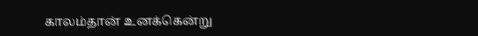காலம்தான் உனக்கென்று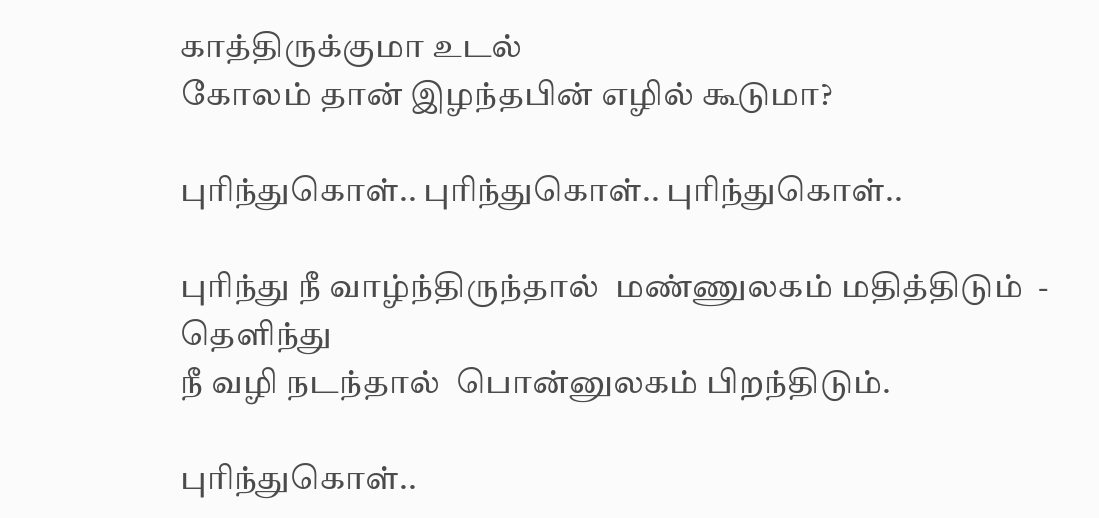காத்திருக்குமா உடல்
கோலம் தான் இழந்தபின் எழில் கூடுமா?

புரிந்துகொள்.. புரிந்துகொள்.. புரிந்துகொள்..

புரிந்து நீ வாழ்ந்திருந்தால்  மண்ணுலகம் மதித்திடும்  - தெளிந்து
நீ வழி நடந்தால்  பொன்னுலகம் பிறந்திடும்.

புரிந்துகொள்..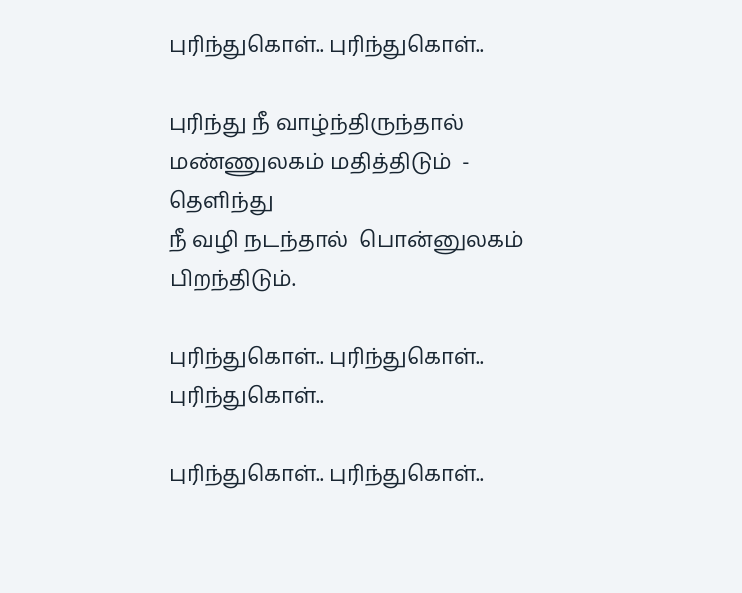புரிந்துகொள்.. புரிந்துகொள்..

புரிந்து நீ வாழ்ந்திருந்தால்  மண்ணுலகம் மதித்திடும்  - தெளிந்து
நீ வழி நடந்தால்  பொன்னுலகம் பிறந்திடும்.

புரிந்துகொள்.. புரிந்துகொள்.. புரிந்துகொள்..

புரிந்துகொள்.. புரிந்துகொள்..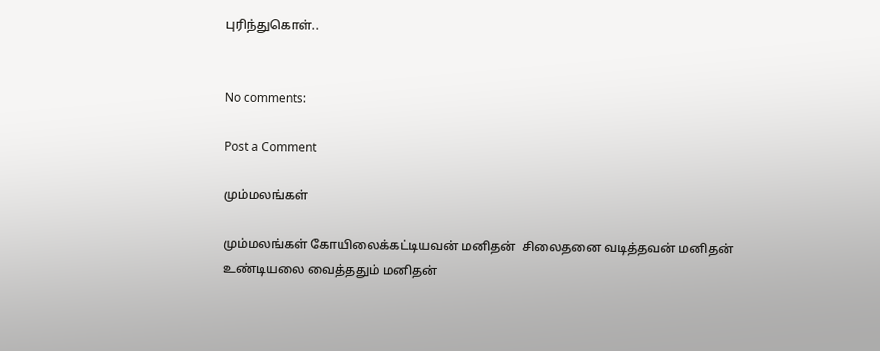புரிந்துகொள்..


No comments:

Post a Comment

மும்மலங்கள்

மும்மலங்கள் கோயிலைக்கட்டியவன் மனிதன்  சிலைதனை வடித்தவன் மனிதன்  உண்டியலை வைத்ததும் மனிதன்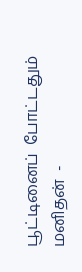பூட்டினைப்  போட்டதும்  மனிதன்  -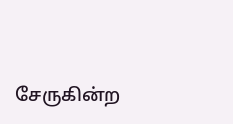சேருகின்ற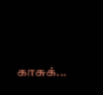காசுக்...